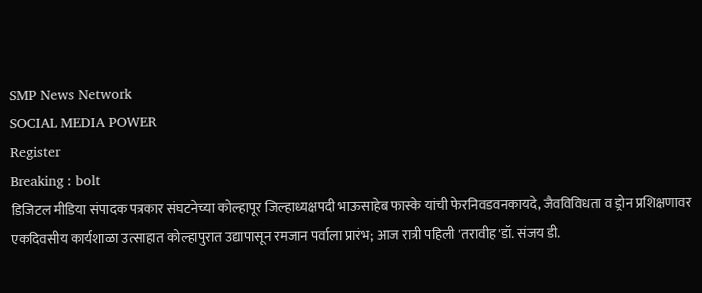SMP News Network
SOCIAL MEDIA POWER
Register
Breaking : bolt
डिजिटल मीडिया संपादक पत्रकार संघटनेच्या कोल्हापूर जिल्हाध्यक्षपदी भाऊसाहेब फास्के यांची फेरनिवडवनकायदे, जैवविविधता व ड्रोन प्रशिक्षणावर एकदिवसीय कार्यशाळा उत्साहात कोल्हापुरात उद्यापासून रमजान पर्वाला प्रारंभ; आज रात्री पहिली 'तरावीह'डॉ. संजय डी.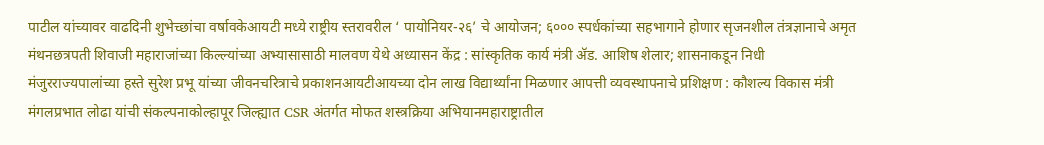पाटील यांच्यावर वाढदिनी शुभेच्छांचा वर्षावकेआयटी मध्ये राष्ट्रीय स्तरावरील ‘ पायोनियर-२६’ चे आयोजन; ६००० स्पर्धकांच्या सहभागाने होणार सृजनशील तंत्रज्ञानाचे अमृत मंथनछत्रपती शिवाजी महाराजांच्या किल्ल्यांच्या अभ्यासासाठी मालवण येथे अध्यासन केंद्र : सांस्कृतिक कार्य मंत्री ॲड. आशिष शेलार; शासनाकडून निधी मंजुरराज्यपालांच्या हस्ते सुरेश प्रभू यांच्या जीवनचरित्राचे प्रकाशनआयटीआयच्या दोन लाख विद्यार्थ्यांना मिळणार आपत्ती व्यवस्थापनाचे प्रशिक्षण : कौशल्य विकास मंत्री मंगलप्रभात लोढा यांची संकल्पनाकोल्हापूर जिल्ह्यात CSR अंतर्गत मोफत शस्त्रक्रिया अभियानमहाराष्ट्रातील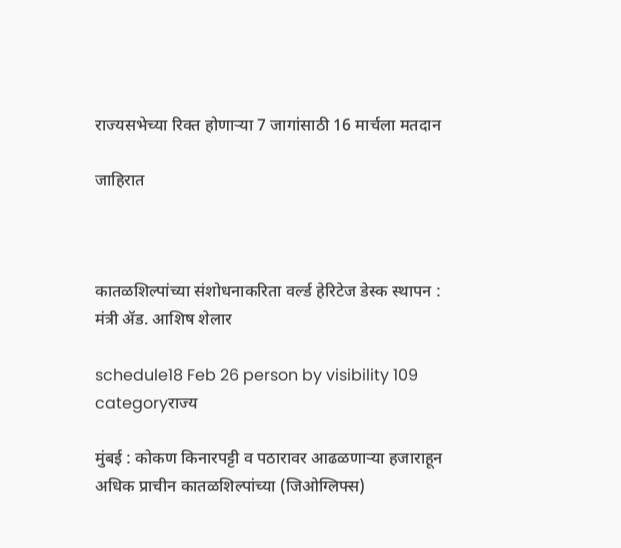राज्यसभेच्या रिक्त होणाऱ्या 7 जागांसाठी 16 मार्चला मतदान

जाहिरात



कातळशिल्पांच्या संशोधनाकरिता वर्ल्ड हेरिटेज डेस्क स्थापन : मंत्री ॲड. आशिष शेलार

schedule18 Feb 26 person by visibility 109 categoryराज्य

मुंबई : कोकण किनारपट्टी व पठारावर आढळणाऱ्या हजाराहून अधिक प्राचीन कातळशिल्पांच्या (जिओग्लिफ्स)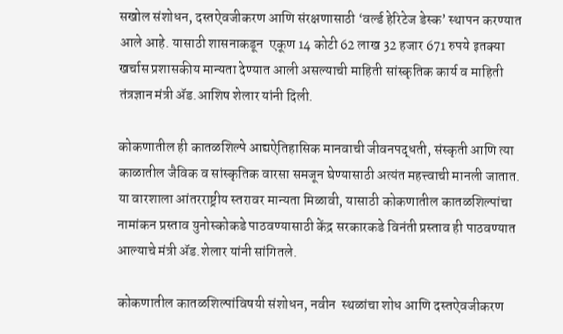सखोल संशोधन, दस्तऐवजीकरण आणि संरक्षणासाठी ‘वर्ल्ड हेरिटेज डेस्क’ स्थापन करण्यात आले आहे. यासाठी शासनाकडून  एकूण 14 कोटी 62 लाख 32 हजार 671 रुपये इतक्या खर्चास प्रशासकीय मान्यता देण्यात आली असल्याची माहिती सांस्कृतिक कार्य व माहिती तंत्रज्ञान मंत्री ॲड.आशिष शेलार यांनी दिली.

कोकणातील ही कातळशिल्पे आद्यऐतिहासिक मानवाची जीवनपद्धती, संस्कृती आणि त्या काळातील जैविक व सांस्कृतिक वारसा समजून घेण्यासाठी अत्यंत महत्त्वाची मानली जातात. या वारशाला आंतरराष्ट्रीय स्तरावर मान्यता मिळावी, यासाठी कोकणातील कातळशिल्पांचा नामांकन प्रस्ताव युनोस्कोकडे पाठवण्यासाठी केंद्र सरकारकडे विनंती प्रस्ताव ही पाठवण्यात आल्याचे मंत्री ॲड.शेलार यांनी सांगितले.

कोकणातील कातळशिल्पांविषयी संशोधन, नवीन  स्थळांचा शोध आणि दस्तऐवजीकरण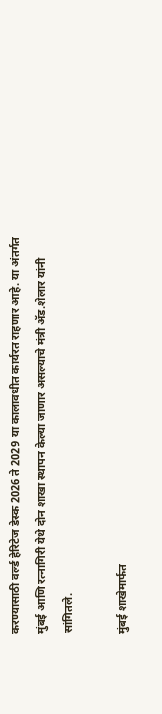करण्यासाठी वर्ल्ड हेरिटेज डेस्क 2026 ते 2029 या कालावधीत कार्यरत राहणार आहे. या अंतर्गत मुंबई आणि रत्नागिरी येथे दोन शाखा स्थापन केल्या जाणार असल्याचे मंत्री ॲड.शेलार यांनी सांगितले.

मुंबई शाखेमार्फत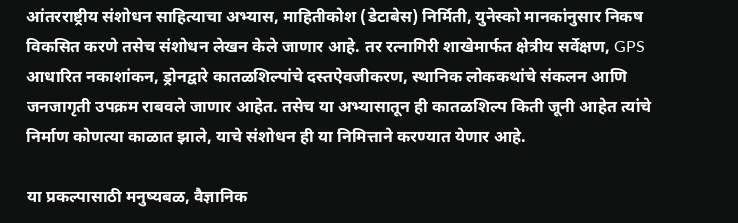आंतरराष्ट्रीय संशोधन साहित्याचा अभ्यास, माहितीकोश (डेटाबेस) निर्मिती, युनेस्को मानकांनुसार निकष विकसित करणे तसेच संशोधन लेखन केले जाणार आहे. तर रत्नागिरी शाखेमार्फत क्षेत्रीय सर्वेक्षण, GPS आधारित नकाशांकन, ड्रोनद्वारे कातळशिल्पांचे दस्तऐवजीकरण, स्थानिक लोककथांचे संकलन आणि जनजागृती उपक्रम राबवले जाणार आहेत. तसेच या अभ्यासातून ही कातळशिल्प किती जूनी आहेत त्यांचे निर्माण कोणत्या काळात झाले, याचे संशोधन ही या निमित्ताने करण्यात येणार आहे.

या प्रकल्पासाठी मनुष्यबळ, वैज्ञानिक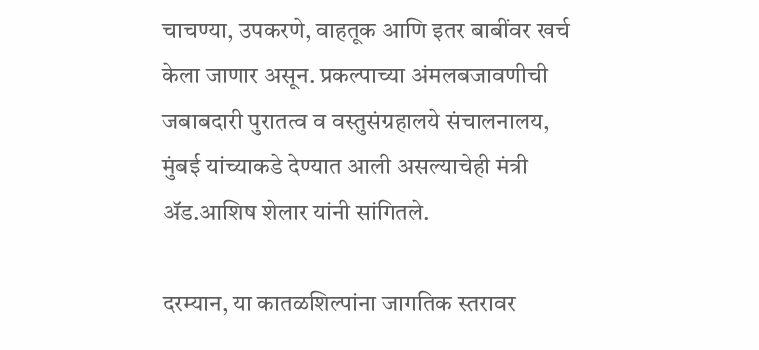चाचण्या, उपकरणे, वाहतूक आणि इतर बाबींवर खर्च केला जाणार असून. प्रकल्पाच्या अंमलबजावणीची जबाबदारी पुरातत्व व वस्तुसंग्रहालये संचालनालय, मुंबई यांच्याकडे देण्यात आली असल्याचेही मंत्री ॲड.आशिष शेलार यांनी सांगितले.

दरम्यान, या कातळशिल्पांना जागतिक स्तरावर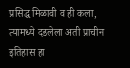प्रसिद्ध मिळावी व ही कला, त्यामध्ये दडलेला अती प्राचीन इतिहास हा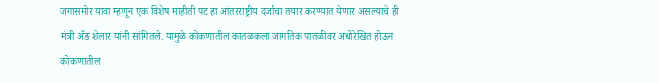जगासमोर यावा म्हणून एक विशेष माहीती पट हा आंतरराष्ट्रीय दर्जाचा तयार करण्यात येणार असल्याचे ही मंत्री ॲङ शेलार यांनी सांगितले. यामुळे कोकणातील कातळकला जागतिक पातळीवर अधोरेखित होऊन कोकणातील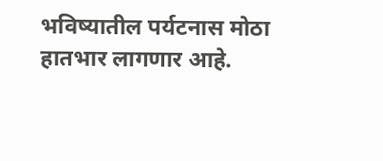भविष्यातील पर्यटनास मोठा हातभार लागणार आहे.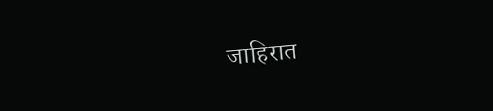जाहिरात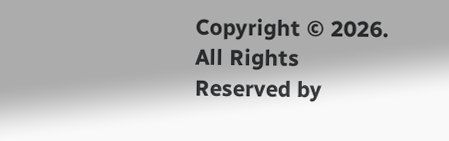Copyright © 2026. All Rights Reserved by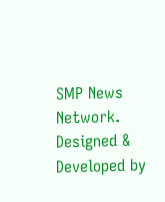SMP News Network.
Designed & Developed by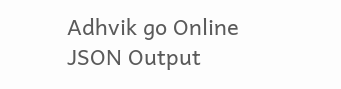Adhvik go Online
JSON Output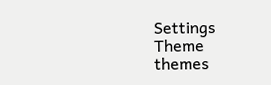Settings
Theme
themes